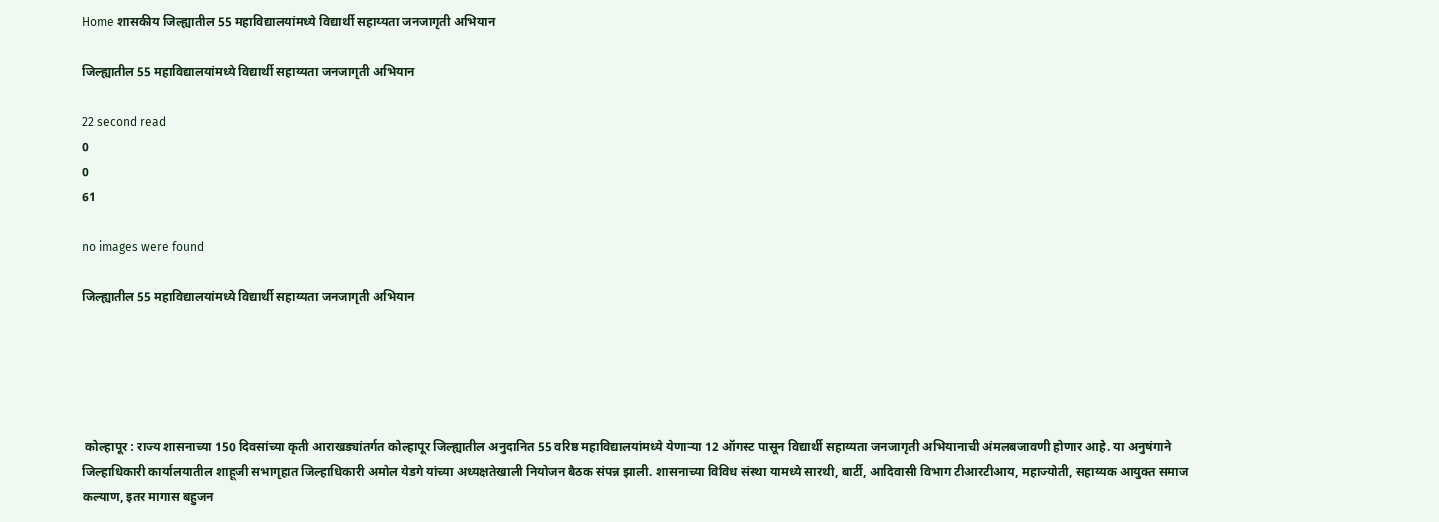Home शासकीय जिल्ह्यातील 55 महाविद्यालयांमध्ये विद्यार्थी सहाय्यता जनजागृती अभियान

जिल्ह्यातील 55 महाविद्यालयांमध्ये विद्यार्थी सहाय्यता जनजागृती अभियान

22 second read
0
0
61

no images were found

जिल्ह्यातील 55 महाविद्यालयांमध्ये विद्यार्थी सहाय्यता जनजागृती अभियान





 कोल्हापूर : राज्य शासनाच्या 150 दिवसांच्या कृती आराखड्यांतर्गत कोल्हापूर जिल्ह्यातील अनुदानित 55 वरिष्ठ महाविद्यालयांमध्ये येणाऱ्या 12 ऑगस्ट पासून विद्यार्थी सहाय्यता जनजागृती अभियानाची अंमलबजावणी होणार आहे. या अनुषंगाने जिल्हाधिकारी कार्यालयातील शाहूजी सभागृहात जिल्हाधिकारी अमोल येडगे यांच्या अध्यक्षतेखाली नियोजन बैठक संपन्न झाली. शासनाच्या विविध संस्था यामध्ये सारथी, बार्टी, आदिवासी विभाग टीआरटीआय, महाज्योती, सहाय्यक आयुक्त समाज कल्याण, इतर मागास बहुजन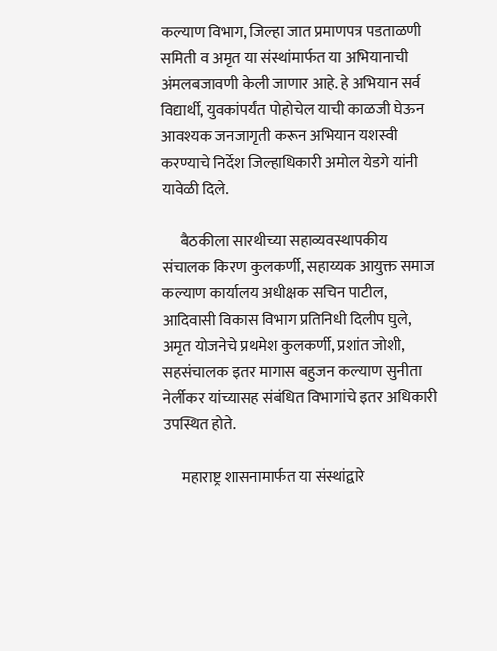कल्याण विभाग, जिल्हा जात प्रमाणपत्र पडताळणी समिती व अमृत या संस्थांमार्फत या अभियानाची अंमलबजावणी केली जाणार आहे. हे अभियान सर्व विद्यार्थी, युवकांपर्यंत पोहोचेल याची काळजी घेऊन आवश्यक जनजागृती करून अभियान यशस्वी करण्याचे निर्देश जिल्हाधिकारी अमोल येडगे यांनी यावेळी दिले.

      बैठकीला सारथीच्या सहाव्यवस्थापकीय संचालक किरण कुलकर्णी, सहाय्यक आयुक्त समाज कल्याण कार्यालय अधीक्षक सचिन पाटील, आदिवासी विकास विभाग प्रतिनिधी दिलीप घुले, अमृत योजनेचे प्रथमेश कुलकर्णी, प्रशांत जोशी, सहसंचालक इतर मागास बहुजन कल्याण सुनीता नेर्लीकर यांच्यासह संबंधित विभागांचे इतर अधिकारी उपस्थित होते.

      महाराष्ट्र शासनामार्फत या संस्थांद्वारे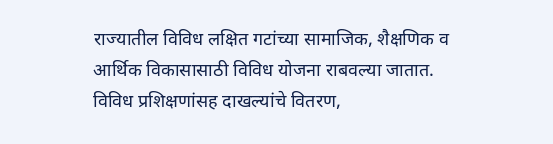राज्यातील विविध लक्षित गटांच्या सामाजिक, शैक्षणिक व आर्थिक विकासासाठी विविध योजना राबवल्या जातात. विविध प्रशिक्षणांसह दाखल्यांचे वितरण,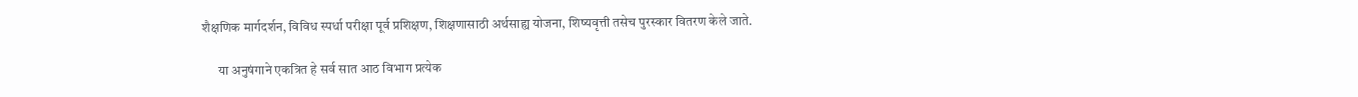शैक्षणिक मार्गदर्शन, विविध स्पर्धा परीक्षा पूर्व प्रशिक्षण, शिक्षणासाठी अर्थसाह्य योजना, शिष्यवृत्ती तसेच पुरस्कार वितरण केले जाते.

      या अनुषंगाने एकत्रित हे सर्व सात आठ विभाग प्रत्येक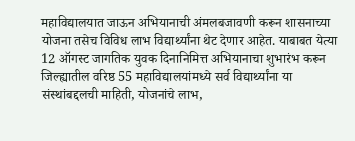महाविद्यालयात जाऊन अभियानाची अंमलबजावणी करून शासनाच्या योजना तसेच विविध लाभ विद्यार्थ्यांना थेट देणार आहेत. याबाबत येत्या 12 ऑगस्ट जागतिक युवक दिनानिमित्त अभियानाचा शुभारंभ करून जिल्ह्यातील वरिष्ठ 55 महाविद्यालयांमध्ये सर्व विद्यार्थ्यांना या संस्थांबद्दलची माहिती, योजनांचे लाभ,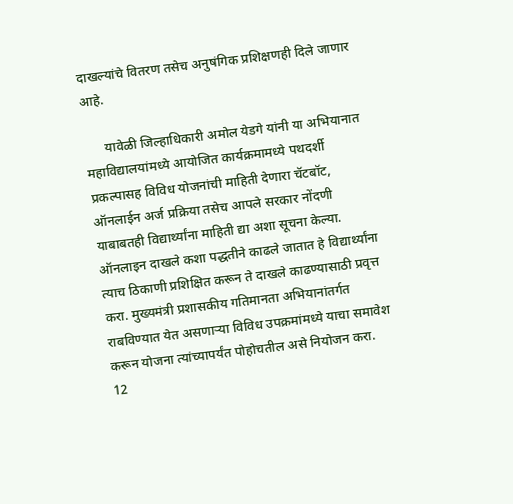दाखल्यांचे वितरण तसेच अनुषंगिक प्रशिक्षणही दिले जाणार आहे.

      यावेळी जिल्हाधिकारी अमोल येडगे यांनी या अभियानात महाविद्यालयांमध्ये आयोजित कार्यक्रमामध्ये पथदर्शी प्रकल्पासह विविध योजनांची माहिती देणारा चॅटबॉट, ऑनलाईन अर्ज प्रक्रिया तसेच आपले सरकार नोंदणी याबाबतही विद्यार्थ्यांना माहिती द्या अशा सूचना केल्या. ऑनलाइन दाखले कशा पद्धतीने काढले जातात हे विद्यार्थ्यांना त्याच ठिकाणी प्रशिक्षित करून ते दाखले काढण्यासाठी प्रवृत्त करा. मुख्यमंत्री प्रशासकीय गतिमानता अभियानांतर्गत राबविण्यात येत असणाऱ्या विविध उपक्रमांमध्ये याचा समावेश करून योजना त्यांच्यापर्यंत पोहोचतील असे नियोजन करा. 12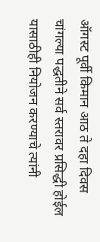ऑगस्ट पूर्वी किमान आठ ते दहा दिवस चांगल्या पद्धतीने सर्व स्तरावर प्रसिद्धी होईल यासाठीही नियोजन करण्याचे त्यांनी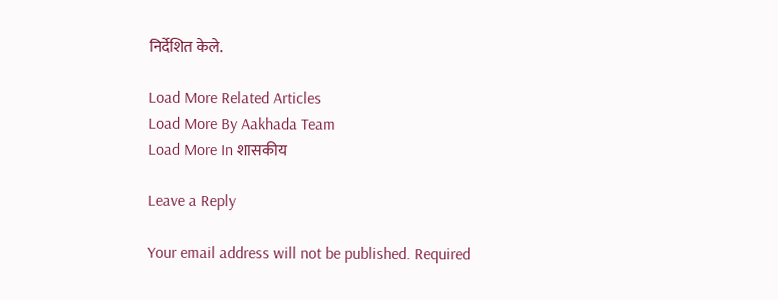निर्देशित केले.

Load More Related Articles
Load More By Aakhada Team
Load More In शासकीय

Leave a Reply

Your email address will not be published. Required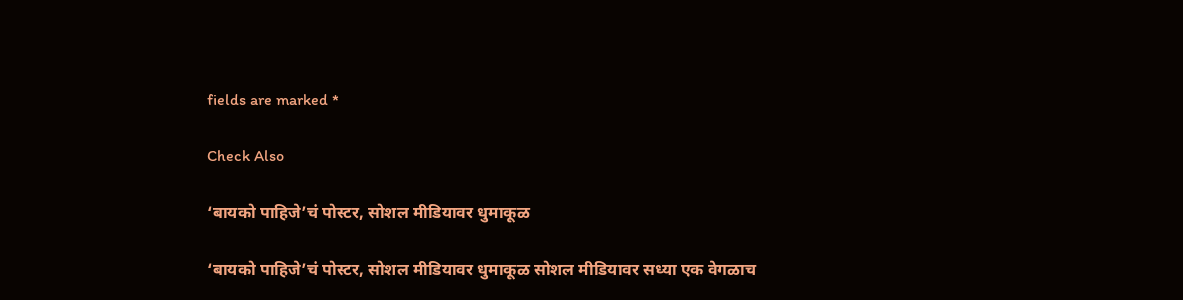fields are marked *

Check Also

‘बायको पाहिजे’चं पोस्टर, सोशल मीडियावर धुमाकूळ

‘बायको पाहिजे’चं पोस्टर, सोशल मीडियावर धुमाकूळ सोशल मीडियावर सध्या एक वेगळाच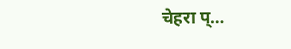चेहरा प्…